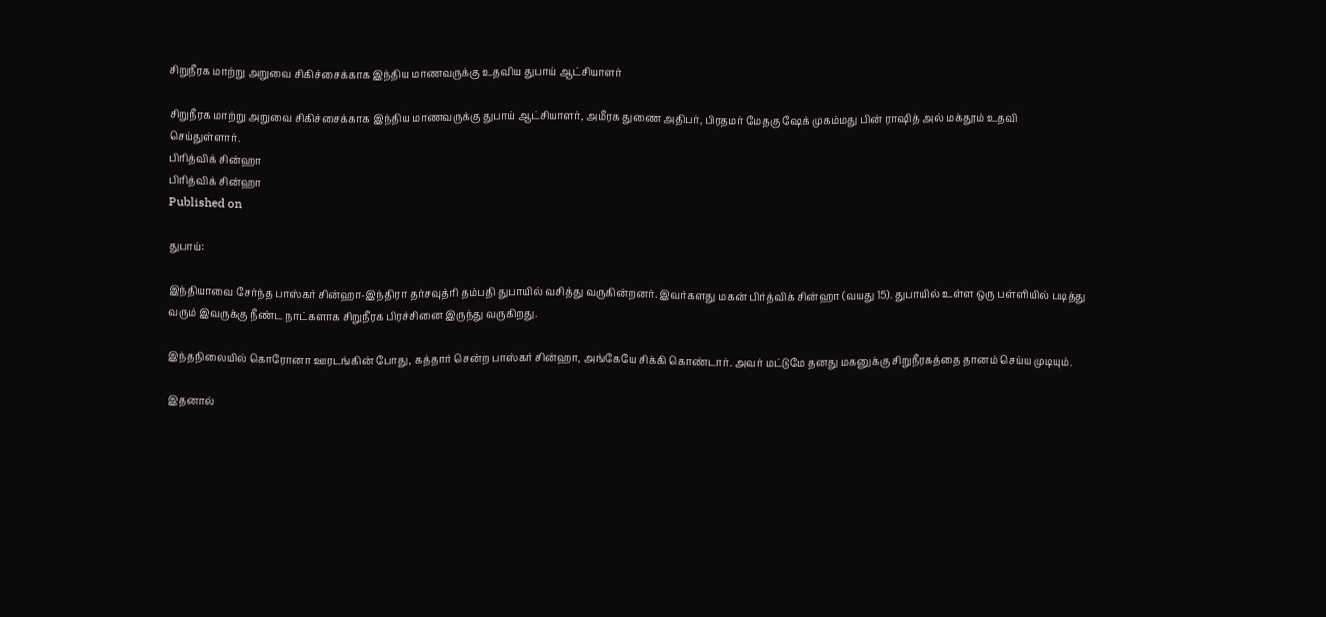சிறுநீரக மாற்று அறுவை சிகிச்சைக்காக இந்திய மாணவருக்கு உதவிய துபாய் ஆட்சியாளர்

சிறுநீரக மாற்று அறுவை சிகிச்சைக்காக இந்திய மாணவருக்கு துபாய் ஆட்சியாளர், அமீரக துணை அதிபர், பிரதமர் மேதகு ஷேக் முகம்மது பின் ராஷித் அல் மக்தூம் உதவி செய்துள்ளார்.
பிரித்விக் சின்ஹா
பிரித்விக் சின்ஹா
Published on

துபாய்:

இந்தியாவை சேர்ந்த பாஸ்கர் சின்ஹா-இந்திரா தர்சவுத்ரி தம்பதி துபாயில் வசித்து வருகின்றனர். இவர்களது மகன் பிர்த்விக் சின்ஹா (வயது 15). துபாயில் உள்ள ஒரு பள்ளியில் படித்து வரும் இவருக்கு நீண்ட நாட்களாக சிறுநீரக பிரச்சினை இருந்து வருகிறது.

இந்தநிலையில் கொரோனா ஊரடங்கின் போது, கத்தார் சென்ற பாஸ்கர் சின்ஹா, அங்கேயே சிக்கி கொண்டார். அவர் மட்டுமே தனது மகனுக்கு சிறுநீரகத்தை தானம் செய்ய முடியும்.

இதனால்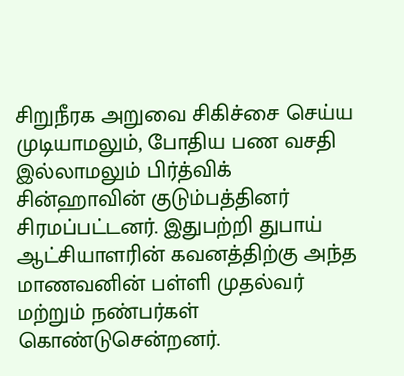சிறுநீரக அறுவை சிகிச்சை செய்ய முடியாமலும், போதிய பண வசதி இல்லாமலும் பிர்த்விக் சின்ஹாவின் குடும்பத்தினர் சிரமப்பட்டனர். இதுபற்றி துபாய் ஆட்சியாளரின் கவனத்திற்கு அந்த மாணவனின் பள்ளி முதல்வர் மற்றும் நண்பர்கள் கொண்டுசென்றனர்.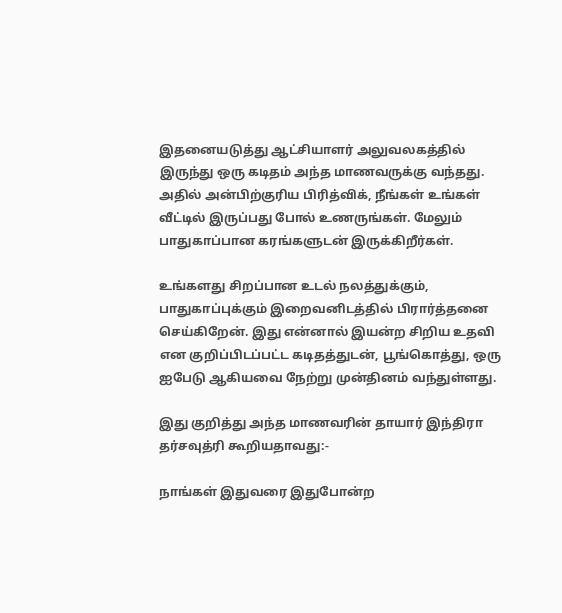இதனையடுத்து ஆட்சியாளர் அலுவலகத்தில் இருந்து ஒரு கடிதம் அந்த மாணவருக்கு வந்தது. அதில் அன்பிற்குரிய பிரித்விக், நீங்கள் உங்கள் வீட்டில் இருப்பது போல் உணருங்கள். மேலும் பாதுகாப்பான கரங்களுடன் இருக்கிறீர்கள்.

உங்களது சிறப்பான உடல் நலத்துக்கும், பாதுகாப்புக்கும் இறைவனிடத்தில் பிரார்த்தனை செய்கிறேன். இது என்னால் இயன்ற சிறிய உதவி என குறிப்பிடப்பட்ட கடிதத்துடன், பூங்கொத்து, ஒரு ஐபேடு ஆகியவை நேற்று முன்தினம் வந்துள்ளது.

இது குறித்து அந்த மாணவரின் தாயார் இந்திரா தர்சவுத்ரி கூறியதாவது:-

நாங்கள் இதுவரை இதுபோன்ற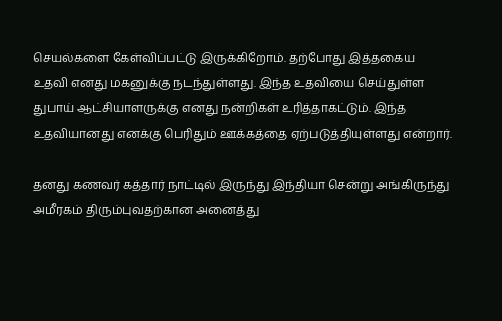செயல்களை கேள்விப்பட்டு இருக்கிறோம். தற்போது இத்தகைய உதவி எனது மகனுக்கு நடந்துள்ளது. இந்த உதவியை செய்துள்ள துபாய் ஆட்சியாளருக்கு எனது நன்றிகள் உரித்தாகட்டும். இந்த உதவியானது எனக்கு பெரிதும் ஊக்கத்தை ஏற்படுத்தியுள்ளது என்றார்.

தனது கணவர் கத்தார் நாட்டில் இருந்து இந்தியா சென்று அங்கிருந்து அமீரகம் திரும்புவதற்கான அனைத்து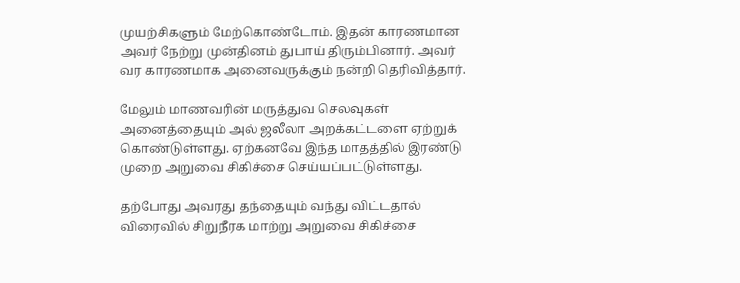முயற்சிகளும் மேற்கொண்டோம். இதன் காரணமான அவர் நேற்று முன்தினம் துபாய் திரும்பினார். அவர் வர காரணமாக அனைவருக்கும் நன்றி தெரிவித்தார்.

மேலும் மாணவரின் மருத்துவ செலவுகள் அனைத்தையும் அல் ஜலீலா அறக்கட்டளை ஏற்றுக் கொண்டுள்ளது. ஏற்கனவே இந்த மாதத்தில் இரண்டு முறை அறுவை சிகிச்சை செய்யப்பட்டுள்ளது.

தற்போது அவரது தந்தையும் வந்து விட்டதால் விரைவில் சிறுநீரக மாற்று அறுவை சிகிச்சை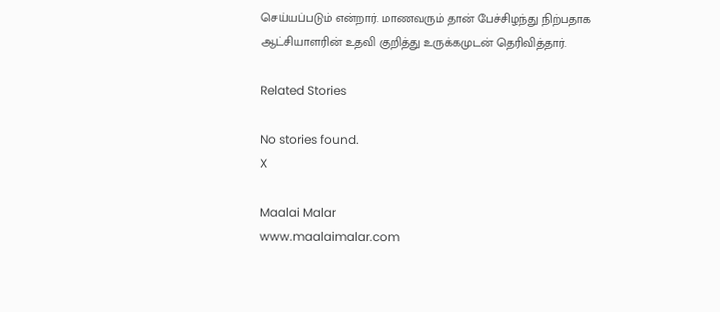செய்யப்படும் என்றார். மாணவரும் தான் பேச்சிழந்து நிற்பதாக ஆட்சியாளரின் உதவி குறித்து உருக்கமுடன் தெரிவித்தார்.

Related Stories

No stories found.
X

Maalai Malar
www.maalaimalar.com